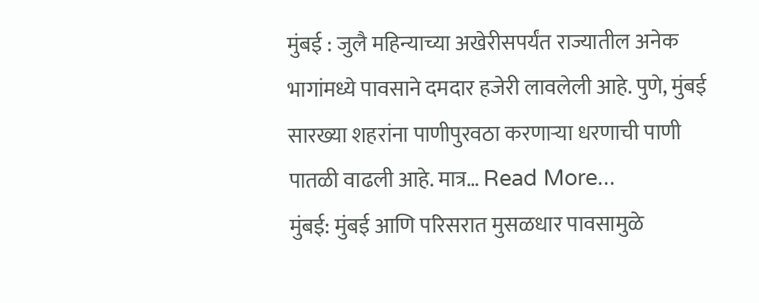मुंबई : जुलै महिन्याच्या अखेरीसपर्यंत राज्यातील अनेक भागांमध्ये पावसाने दमदार हजेरी लावलेली आहे. पुणे, मुंबई सारख्या शहरांना पाणीपुरवठा करणाऱ्या धरणाची पाणी पातळी वाढली आहे. मात्र… Read More...
मुंबई: मुंबई आणि परिसरात मुसळधार पावसामुळे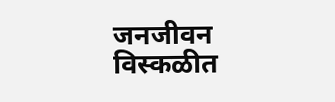जनजीवन विस्कळीत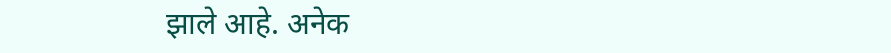झाले आहे. अनेक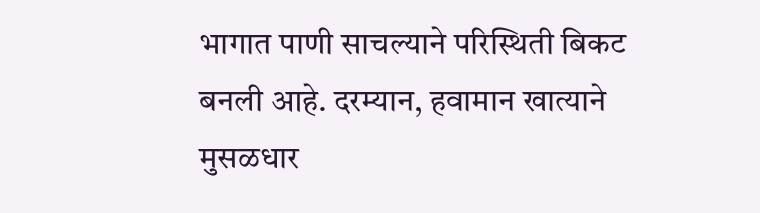भागात पाणी साचल्याने परिस्थिती बिकट बनली आहे. दरम्यान, हवामान खात्याने मुसळधार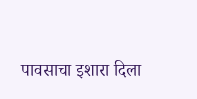पावसाचा इशारा दिला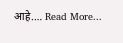आहे.… Read More...